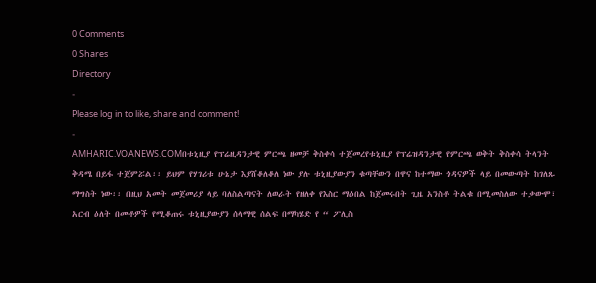0 Comments
0 Shares
Directory
-
Please log in to like, share and comment!
-
AMHARIC.VOANEWS.COMበቱኒዚያ የፕሬዚዳንታዊ ምርጫ ዘመቻ ቅስቀሳ ተጀመረየቱኒዚያ የፕሬዝዳንታዊ የምርጫ ወቅት ቅስቀሳ ትላንት ቅዳሜ በይፋ ተጀምሯል፡፡ ይህም የሃገሪቱ ሁኔታ እያሸቆለቆለ ነው ያሉ ቱኒዚያውያን ቁጣቸውን በዋና ከተማው ጎዳናዎች ላይ በመውጣት ከገለጹ ማግስት ነው፡፡ በዚህ አመት መጀመሪያ ላይ ባለስልጣናት ለወራት የዘለቀ የእስር ማዕበል ከጀመሩበት ጊዜ አንስቶ ትልቁ በሚመስለው ተቃውሞ፣ አርብ ዕለት በመቶዎች የሚቆጠሩ ቱኒዚያውያን ሰላማዊ ሰልፍ በማካሄድ የ “ ፖሊስ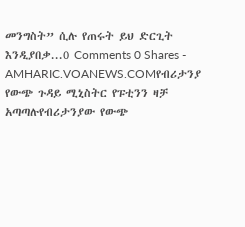መንግስት” ሲሉ የጠሩት ይህ ድርጊት እንዲያበቃ...0 Comments 0 Shares -
AMHARIC.VOANEWS.COMየብሪታንያ የውጭ ጉዳይ ሚኒስትር የፑቲንን ዛቻ አጣጣሉየብሪታንያው የውጭ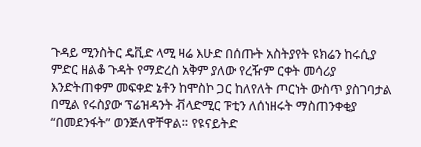ጉዳይ ሚንስትር ዴቪድ ላሚ ዛሬ እሁድ በሰጡት አስትያየት ዩክሬን ከሩሲያ ምድር ዘልቆ ጉዳት የማድረስ አቅም ያለው የረዥም ርቀት መሳሪያ እንድትጠቀም መፍቀድ ኔቶን ከሞስኮ ጋር ከለየለት ጦርነት ውስጥ ያስገባታል በሚል የሩስያው ፕሬዝዳንት ቭላድሚር ፑቲን ለሰነዘሩት ማስጠንቀቂያ “በመደንፋት” ወንጅለዋቸዋል። የዩናይትድ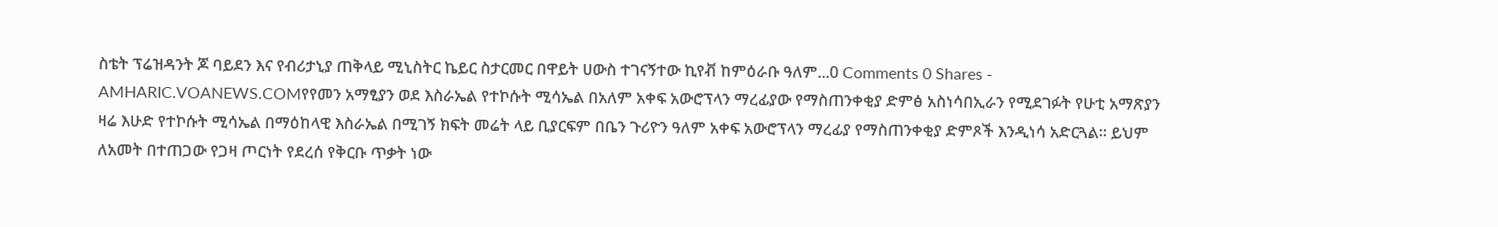ስቴት ፕሬዝዳንት ጆ ባይደን እና የብሪታኒያ ጠቅላይ ሚኒስትር ኬይር ስታርመር በዋይት ሀውስ ተገናኝተው ኪየቭ ከምዕራቡ ዓለም...0 Comments 0 Shares -
AMHARIC.VOANEWS.COMየየመን አማፂያን ወደ እስራኤል የተኮሱት ሚሳኤል በአለም አቀፍ አውሮፕላን ማረፊያው የማስጠንቀቂያ ድምፅ አስነሳበኢራን የሚደገፉት የሁቲ አማጽያን ዛሬ እሁድ የተኮሱት ሚሳኤል በማዕከላዊ እስራኤል በሚገኝ ክፍት መሬት ላይ ቢያርፍም በቤን ጉሪዮን ዓለም አቀፍ አውሮፕላን ማረፊያ የማስጠንቀቂያ ድምጾች እንዲነሳ አድርጓል፡፡ ይህም ለአመት በተጠጋው የጋዛ ጦርነት የደረሰ የቅርቡ ጥቃት ነው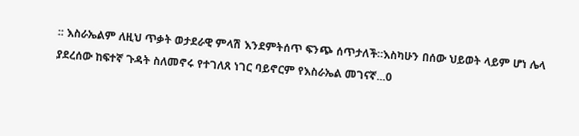፡፡ እስራኤልም ለዚህ ጥቃት ወታደራዊ ምላሽ እንደምትሰጥ ፍንጭ ሰጥታለች።እስካሁን በሰው ህይወት ላይም ሆነ ሌላ ያደረሰው ከፍተኛ ጉዳት ስለመኖሩ የተገለጸ ነገር ባይኖርም የእስራኤል መገናኛ...0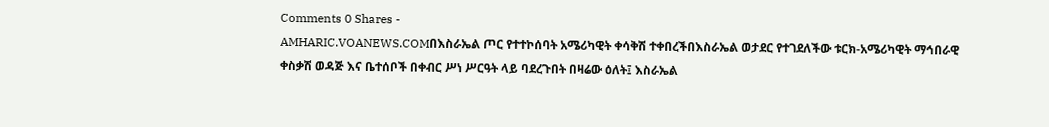Comments 0 Shares -
AMHARIC.VOANEWS.COMበእስራኤል ጦር የተተኮሰባት አሜሪካዊት ቀሳቅሽ ተቀበረችበእስራኤል ወታደር የተገደለችው ቱርክ-አሜሪካዊት ማኅበራዊ ቀስቃሽ ወዳጅ እና ቤተሰቦች በቀብር ሥነ ሥርዓት ላይ ባደረጉበት በዛሬው ዕለት፤ እስራኤል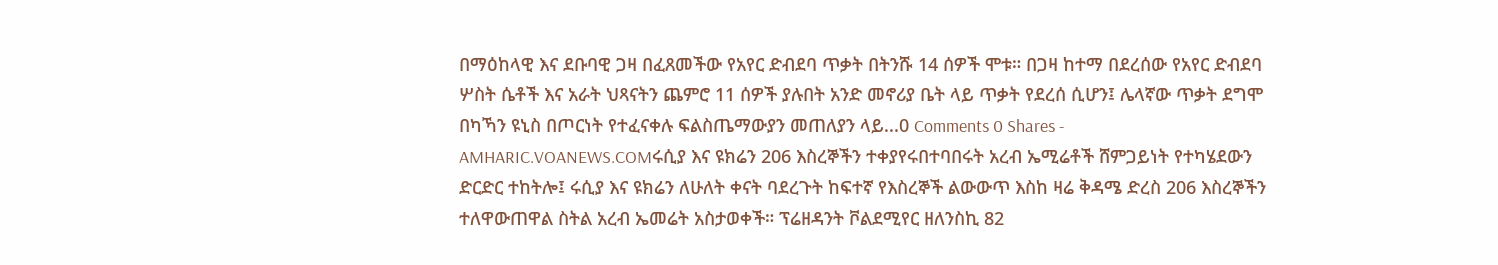በማዕከላዊ እና ደቡባዊ ጋዛ በፈጸመችው የአየር ድብደባ ጥቃት በትንሹ 14 ሰዎች ሞቱ። በጋዛ ከተማ በደረሰው የአየር ድብደባ ሦስት ሴቶች እና አራት ህጻናትን ጨምሮ 11 ሰዎች ያሉበት አንድ መኖሪያ ቤት ላይ ጥቃት የደረሰ ሲሆን፤ ሌላኛው ጥቃት ደግሞ በካኻን ዩኒስ በጦርነት የተፈናቀሉ ፍልስጤማውያን መጠለያን ላይ...0 Comments 0 Shares -
AMHARIC.VOANEWS.COMሩሲያ እና ዩክሬን 206 እስረኞችን ተቀያየሩበተባበሩት አረብ ኤሚሬቶች ሸምጋይነት የተካሄደውን ድርድር ተከትሎ፤ ሩሲያ እና ዩክሬን ለሁለት ቀናት ባደረጉት ከፍተኛ የእስረኞች ልውውጥ እስከ ዛሬ ቅዳሜ ድረስ 206 እስረኞችን ተለዋውጠዋል ስትል አረብ ኤመሬት አስታወቀች። ፕሬዘዳንት ቮልደሚየር ዘለንስኪ 82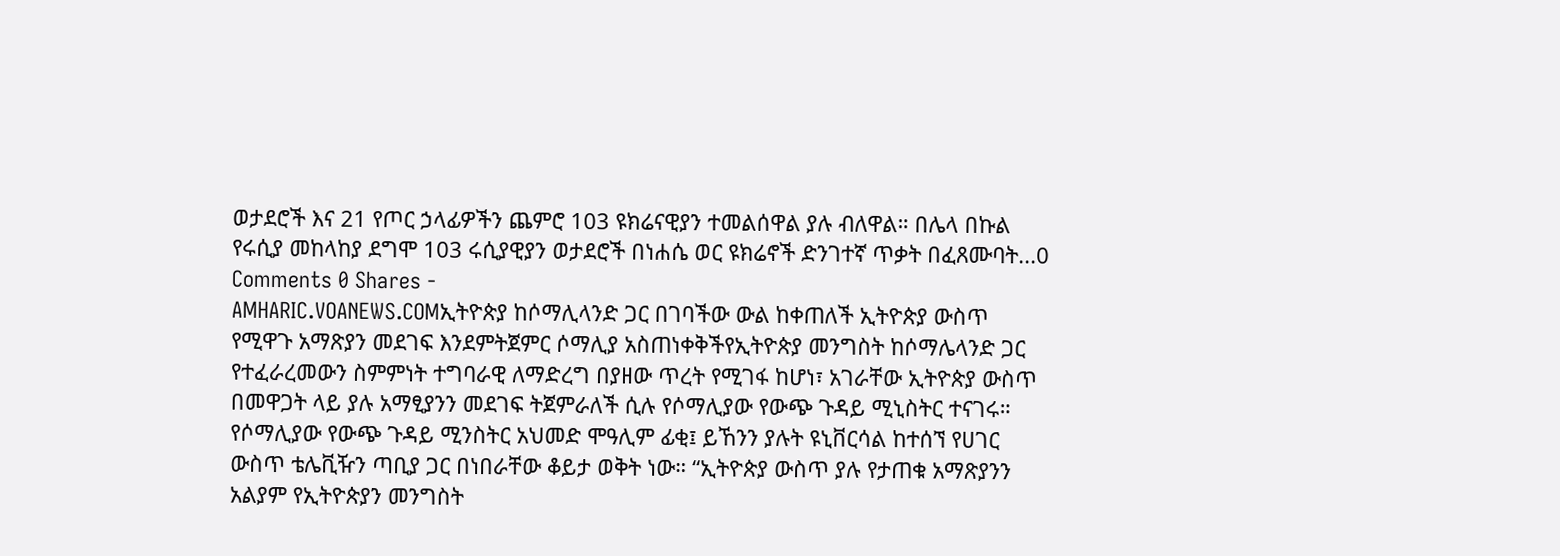ወታደሮች እና 21 የጦር ኃላፊዎችን ጨምሮ 103 ዩክሬናዊያን ተመልሰዋል ያሉ ብለዋል። በሌላ በኩል የሩሲያ መከላከያ ደግሞ 103 ሩሲያዊያን ወታደሮች በነሐሴ ወር ዩክሬኖች ድንገተኛ ጥቃት በፈጸሙባት...0 Comments 0 Shares -
AMHARIC.VOANEWS.COMኢትዮጵያ ከሶማሊላንድ ጋር በገባችው ውል ከቀጠለች ኢትዮጵያ ውስጥ የሚዋጉ አማጽያን መደገፍ እንደምትጀምር ሶማሊያ አስጠነቀቅችየኢትዮጵያ መንግስት ከሶማሌላንድ ጋር የተፈራረመውን ስምምነት ተግባራዊ ለማድረግ በያዘው ጥረት የሚገፋ ከሆነ፣ አገራቸው ኢትዮጵያ ውስጥ በመዋጋት ላይ ያሉ አማፂያንን መደገፍ ትጀምራለች ሲሉ የሶማሊያው የውጭ ጉዳይ ሚኒስትር ተናገሩ። የሶማሊያው የውጭ ጉዳይ ሚንስትር አህመድ ሞዓሊም ፊቂ፤ ይኸንን ያሉት ዩኒቨርሳል ከተሰኘ የሀገር ውስጥ ቴሌቪዥን ጣቢያ ጋር በነበራቸው ቆይታ ወቅት ነው። “ኢትዮጵያ ውስጥ ያሉ የታጠቁ አማጽያንን አልያም የኢትዮጵያን መንግስት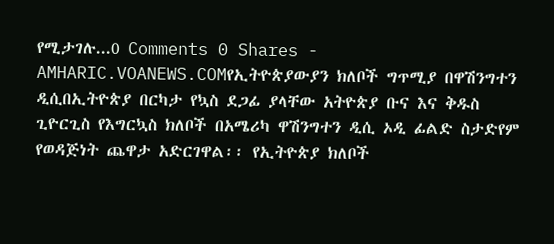የሚታገሉ...0 Comments 0 Shares -
AMHARIC.VOANEWS.COMየኢትዮጵያውያን ክለቦች ግጥሚያ በዋሽንግተን ዲሲበኢትዮጵያ በርካታ የኳስ ደጋፊ ያላቸው አትዮጵያ ቡና እና ቅዱስ ጊዮርጊስ የእግርኳስ ክለቦች በአሜሪካ ዋሽንግተን ዲሲ ኦዲ ፊልድ ስታድየም የወዳጅነት ጨዋታ አድርገዋል፡፡ የኢትዮጵያ ክለቦች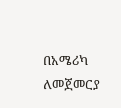በአሜሪካ ለመጀመርያ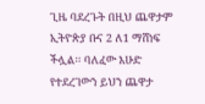ጊዜ ባደረጉት በዚህ ጨዋታም ኢትዮጵያ ቡና 2 ለ1 ማሸነፍ ችሏል፡፡ ባለፈው እሁድ የተደረገውን ይህን ጨዋታ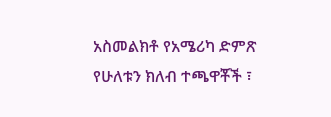አስመልክቶ የአሜሪካ ድምጽ የሁለቱን ክለብ ተጫዋቾች ፣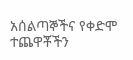አሰልጣኞችና የቀድሞ ተጨዋቾችን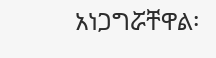አነጋግሯቸዋል፡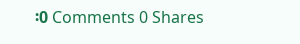፡0 Comments 0 Shares